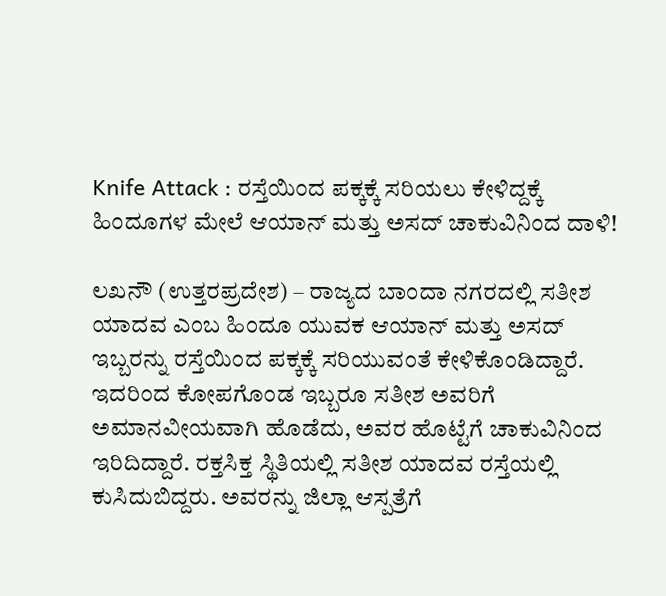Knife Attack : ರಸ್ತೆಯಿಂದ ಪಕ್ಕಕ್ಕೆ ಸರಿಯಲು ಕೇಳಿದ್ದಕ್ಕೆ ಹಿಂದೂಗಳ ಮೇಲೆ ಆಯಾನ್ ಮತ್ತು ಅಸದ್ ಚಾಕುವಿನಿಂದ ದಾಳಿ!

ಲಖನೌ (ಉತ್ತರಪ್ರದೇಶ) – ರಾಜ್ಯದ ಬಾಂದಾ ನಗರದಲ್ಲಿ ಸತೀಶ ಯಾದವ ಎಂಬ ಹಿಂದೂ ಯುವಕ ಆಯಾನ್ ಮತ್ತು ಅಸದ್ ಇಬ್ಬರನ್ನು ರಸ್ತೆಯಿಂದ ಪಕ್ಕಕ್ಕೆ ಸರಿಯುವಂತೆ ಕೇಳಿಕೊಂಡಿದ್ದಾರೆ. ಇದರಿಂದ ಕೋಪಗೊಂಡ ಇಬ್ಬರೂ ಸತೀಶ ಅವರಿಗೆ ಅಮಾನವೀಯವಾಗಿ ಹೊಡೆದು, ಅವರ ಹೊಟ್ಟೆಗೆ ಚಾಕುವಿನಿಂದ ಇರಿದಿದ್ದಾರೆ. ರಕ್ತಸಿಕ್ತ ಸ್ಥಿತಿಯಲ್ಲಿ ಸತೀಶ ಯಾದವ ರಸ್ತೆಯಲ್ಲಿ ಕುಸಿದುಬಿದ್ದರು. ಅವರನ್ನು ಜಿಲ್ಲಾ ಆಸ್ಪತ್ರೆಗೆ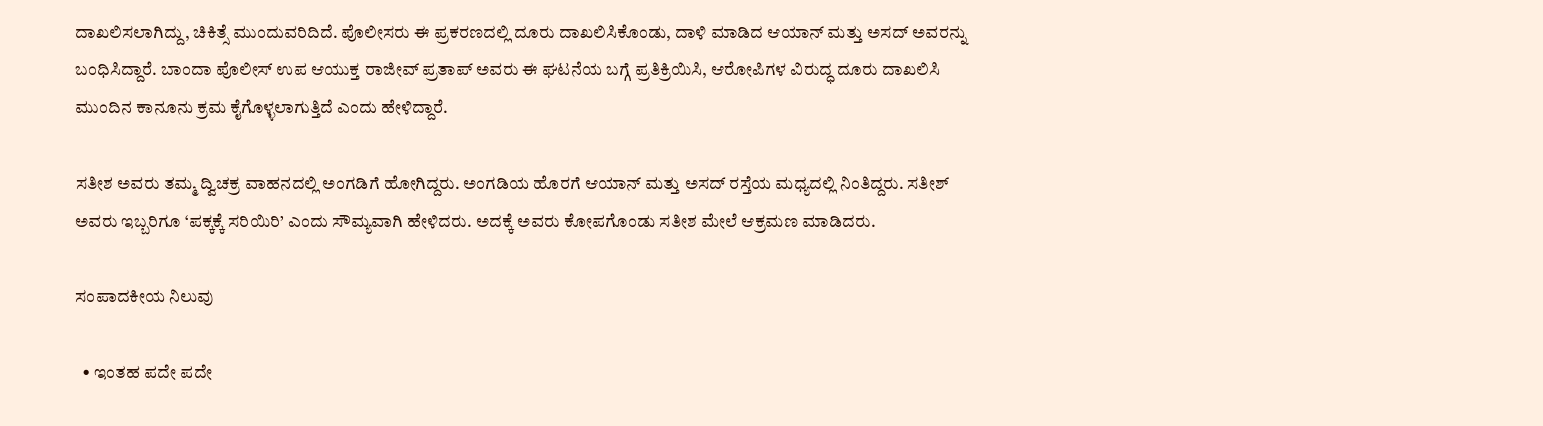ದಾಖಲಿಸಲಾಗಿದ್ದು, ಚಿಕಿತ್ಸೆ ಮುಂದುವರಿದಿದೆ. ಪೊಲೀಸರು ಈ ಪ್ರಕರಣದಲ್ಲಿ ದೂರು ದಾಖಲಿಸಿಕೊಂಡು, ದಾಳಿ ಮಾಡಿದ ಆಯಾನ್ ಮತ್ತು ಅಸದ್ ಅವರನ್ನು ಬಂಧಿಸಿದ್ದಾರೆ. ಬಾಂದಾ ಪೊಲೀಸ್ ಉಪ ಆಯುಕ್ತ ರಾಜೀವ್ ಪ್ರತಾಪ್ ಅವರು ಈ ಘಟನೆಯ ಬಗ್ಗೆ ಪ್ರತಿಕ್ರಿಯಿಸಿ, ಆರೋಪಿಗಳ ವಿರುದ್ಧ ದೂರು ದಾಖಲಿಸಿ ಮುಂದಿನ ಕಾನೂನು ಕ್ರಮ ಕೈಗೊಳ್ಳಲಾಗುತ್ತಿದೆ ಎಂದು ಹೇಳಿದ್ದಾರೆ.

ಸತೀಶ ಅವರು ತಮ್ಮ ದ್ವಿಚಕ್ರ ವಾಹನದಲ್ಲಿ ಅಂಗಡಿಗೆ ಹೋಗಿದ್ದರು. ಅಂಗಡಿಯ ಹೊರಗೆ ಆಯಾನ್ ಮತ್ತು ಅಸದ್ ರಸ್ತೆಯ ಮಧ್ಯದಲ್ಲಿ ನಿಂತಿದ್ದರು. ಸತೀಶ್ ಅವರು ಇಬ್ಬರಿಗೂ ‘ಪಕ್ಕಕ್ಕೆ ಸರಿಯಿರಿ’ ಎಂದು ಸೌಮ್ಯವಾಗಿ ಹೇಳಿದರು. ಅದಕ್ಕೆ ಅವರು ಕೋಪಗೊಂಡು ಸತೀಶ ಮೇಲೆ ಆಕ್ರಮಣ ಮಾಡಿದರು.

ಸಂಪಾದಕೀಯ ನಿಲುವು

  • ಇಂತಹ ಪದೇ ಪದೇ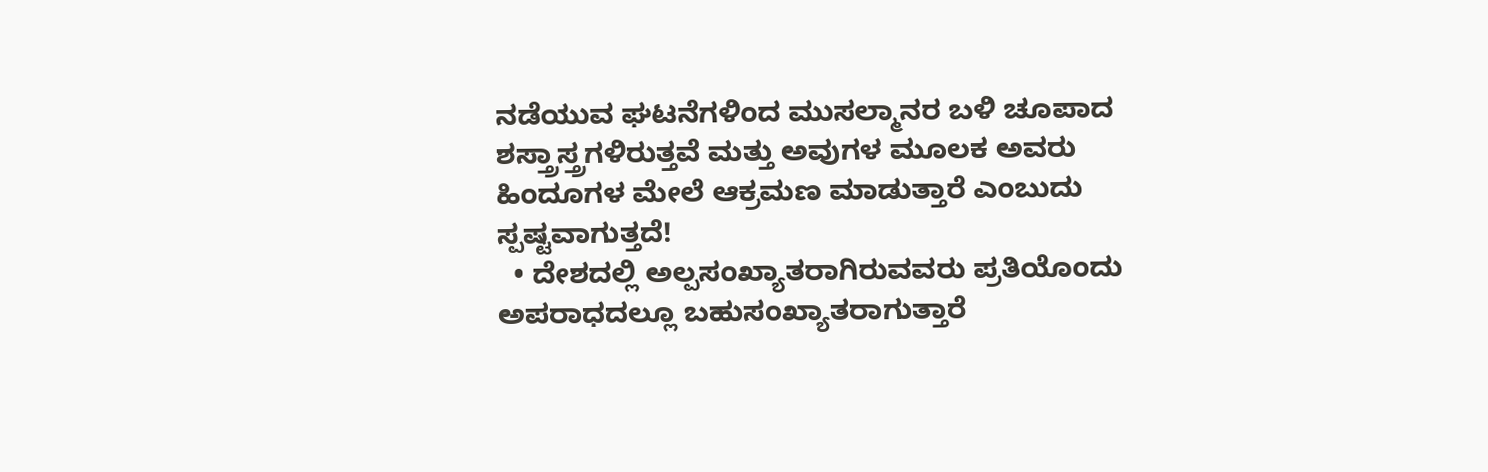ನಡೆಯುವ ಘಟನೆಗಳಿಂದ ಮುಸಲ್ಮಾನರ ಬಳಿ ಚೂಪಾದ ಶಸ್ತ್ರಾಸ್ತ್ರಗಳಿರುತ್ತವೆ ಮತ್ತು ಅವುಗಳ ಮೂಲಕ ಅವರು ಹಿಂದೂಗಳ ಮೇಲೆ ಆಕ್ರಮಣ ಮಾಡುತ್ತಾರೆ ಎಂಬುದು ಸ್ಪಷ್ಟವಾಗುತ್ತದೆ!
  • ದೇಶದಲ್ಲಿ ಅಲ್ಪಸಂಖ್ಯಾತರಾಗಿರುವವರು ಪ್ರತಿಯೊಂದು ಅಪರಾಧದಲ್ಲೂ ಬಹುಸಂಖ್ಯಾತರಾಗುತ್ತಾರೆ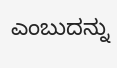ಎಂಬುದನ್ನು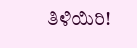ತಿಳಿಯಿರಿ!